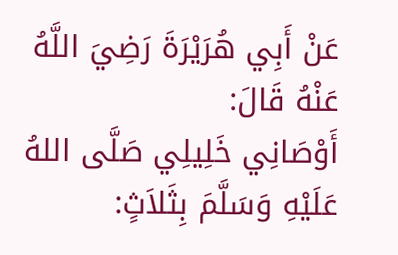عَنْ أَبِي هُرَيْرَةَ رَضِيَ اللَّهُ عَنْهُ قَالَ:
أَوْصَانِي خَلِيلِي صَلَّى اللهُ عَلَيْهِ وَسَلَّمَ بِثَلاَثٍ: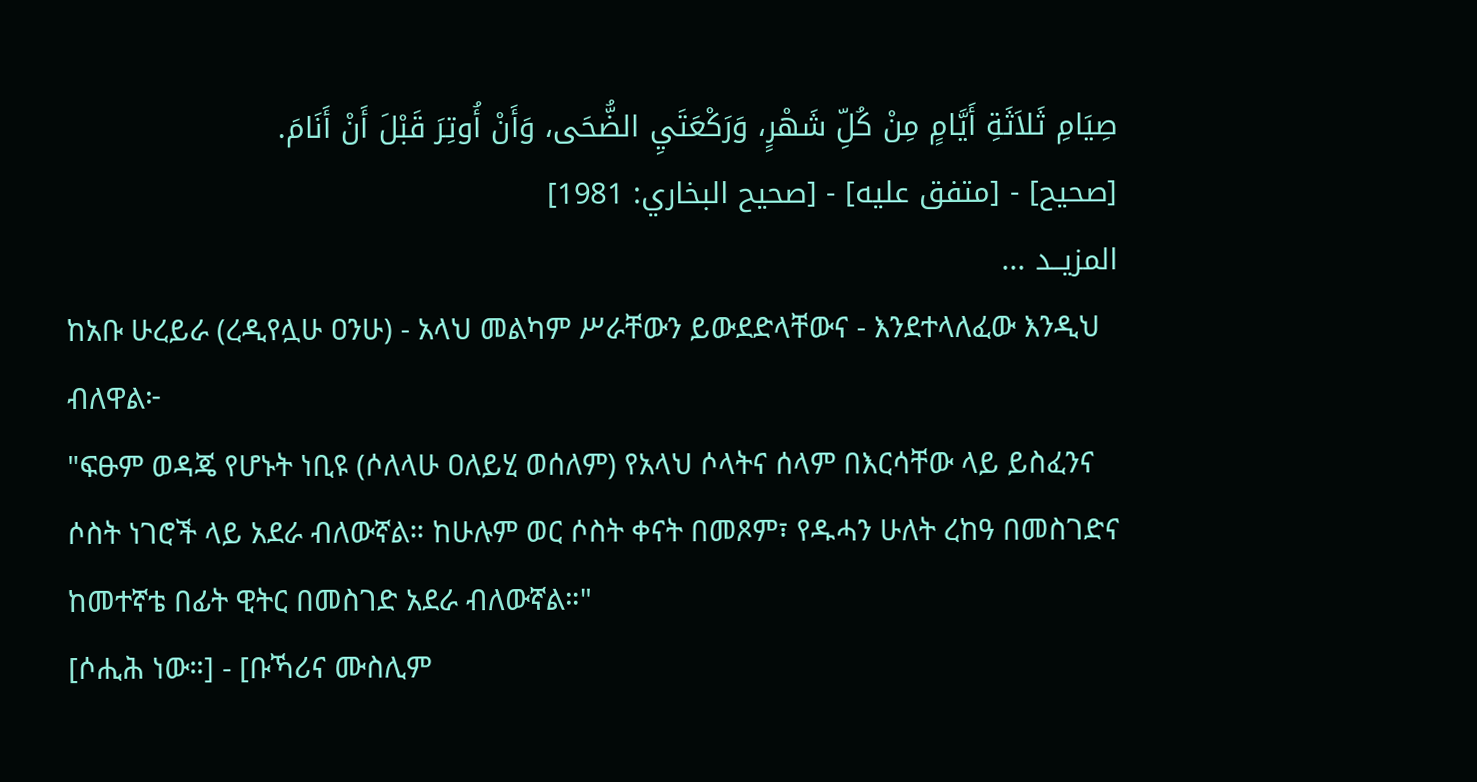صِيَامِ ثَلاَثَةِ أَيَّامٍ مِنْ كُلِّ شَهْرٍ، وَرَكْعَتَيِ الضُّحَى، وَأَنْ أُوتِرَ قَبْلَ أَنْ أَنَامَ.
[صحيح] - [متفق عليه] - [صحيح البخاري: 1981]
المزيــد ...
ከአቡ ሁረይራ (ረዲየሏሁ ዐንሁ) - አላህ መልካም ሥራቸውን ይውደድላቸውና - እንደተላለፈው እንዲህ ብለዋል፦
"ፍፁም ወዳጄ የሆኑት ነቢዩ (ሶለላሁ ዐለይሂ ወሰለም) የአላህ ሶላትና ሰላም በእርሳቸው ላይ ይስፈንና ሶስት ነገሮች ላይ አደራ ብለውኛል። ከሁሉም ወር ሶስት ቀናት በመጾም፣ የዱሓን ሁለት ረከዓ በመስገድና ከመተኛቴ በፊት ዊትር በመስገድ አደራ ብለውኛል።"
[ሶሒሕ ነው።] - [ቡኻሪና ሙስሊም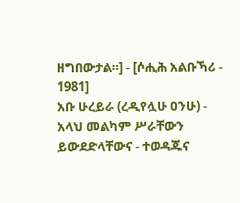ዘግበውታል።] - [ሶሒሕ አልቡኻሪ - 1981]
አቡ ሁረይራ (ረዲየሏሁ ዐንሁ) - አላህ መልካም ሥራቸውን ይውደድላቸውና - ተወዳጁና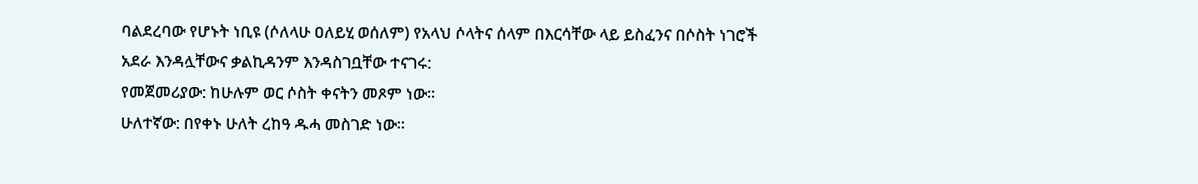ባልደረባው የሆኑት ነቢዩ (ሶለላሁ ዐለይሂ ወሰለም) የአላህ ሶላትና ሰላም በእርሳቸው ላይ ይስፈንና በሶስት ነገሮች አደራ እንዳሏቸውና ቃልኪዳንም እንዳስገቧቸው ተናገሩ:
የመጀመሪያው: ከሁሉም ወር ሶስት ቀናትን መጾም ነው።
ሁለተኛው: በየቀኑ ሁለት ረከዓ ዱሓ መስገድ ነው።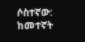ሶስተኛው: ከመተኛት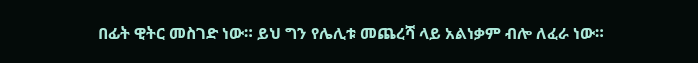በፊት ዊትር መስገድ ነው። ይህ ግን የሌሊቱ መጨረሻ ላይ አልነቃም ብሎ ለፈራ ነው።